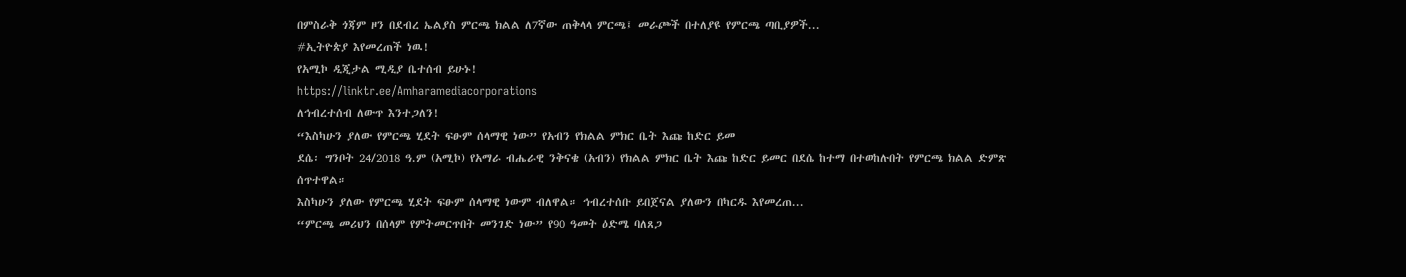በምስራቅ ጎጃም ዞን በደብረ ኤልያስ ምርጫ ክልል ለ7ኛው ጠቅላላ ምርጫ፤ መራጮች በተለያዩ የምርጫ ጣቢያዎች...
#ኢትዮጵያ እየመረጠች ነዉ!
የአሚኮ ዲጂታል ሚዲያ ቤተሰብ ይሁኑ!
https://linktr.ee/Amharamediacorporations
ለኅብረተሰብ ለውጥ እንተጋለን!
“እስካሁን ያለው የምርጫ ሂደት ፍፁም ሰላማዊ ነው” የአብን የክልል ምክር ቤት እጩ ከድር ይመ
ደሴ፡ ግንቦት 24/2018 ዓ.ም (አሚኮ) የአማራ ብሔራዊ ንቅናቄ (አብን) የክልል ምክር ቤት እጩ ከድር ይመር በደሴ ከተማ በተወከሉበት የምርጫ ክልል ድምጽ ሰጥተዋል።
እስካሁን ያለው የምርጫ ሂደት ፍፁም ሰላማዊ ነውም ብለዋል። ኅብረተሰቡ ይበጀናል ያለውን በካርዱ እየመረጠ...
“ምርጫ መሪህን በሰላም የምትመርጥበት መንገድ ነው” የ90 ዓመት ዕድሜ ባለጸጋ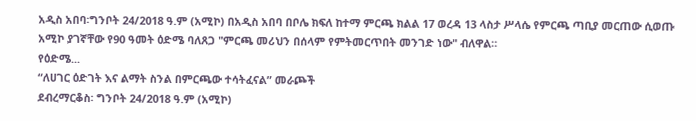አዲስ አበባ፡ግንቦት 24/2018 ዓ.ም (አሚኮ) በአዲስ አበባ በቦሌ ክፍለ ከተማ ምርጫ ክልል 17 ወረዳ 13 ላስታ ሥላሴ የምርጫ ጣቢያ መርጠው ሲወጡ አሚኮ ያገኛቸው የ90 ዓመት ዕድሜ ባለጸጋ "ምርጫ መሪህን በሰላም የምትመርጥበት መንገድ ነው" ብለዋል።
የዕድሜ...
“ለሀገር ዕድገት እና ልማት ስንል በምርጫው ተሳትፈናል” መራጮች
ደብረማርቆስ፡ ግንቦት 24/2018 ዓ.ም (አሚኮ)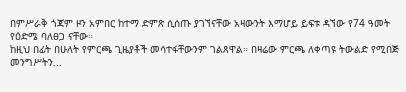በምሥራቅ ጎጃም ዞን አምበር ከተማ ድምጽ ሲሰጡ ያገኘናቸው አዛውንት እማሆይ ይፍቱ ዳኘው የ74 ዓመት የዕድሜ ባለፀጋ ናቸው።
ከዚህ በፊት በሁለት የምርጫ ጊዜያቶች መሳተፋቸውንም ገልጸዋል። በዛሬው ምርጫ ለቀጣዩ ትውልድ የሚበጅ መንግሥትን...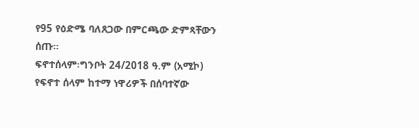የ95 የዕድሜ ባለጸጋው በምርጫው ድምጻቸውን ሰጡ።
ፍኖተሰላም፡ግንቦት 24/2018 ዓ.ም (አሚኮ) የፍኖተ ሰላም ከተማ ነዋሪዎች በሰባተኛው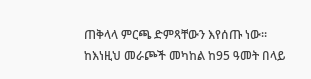ጠቅላላ ምርጫ ድምጻቸውን እየሰጡ ነው።
ከእነዚህ መራጮች መካከል ከ95 ዓመት በላይ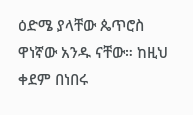ዕድሜ ያላቸው ጴጥሮስ ዋነኛው አንዱ ናቸው። ከዚህ ቀደም በነበሩ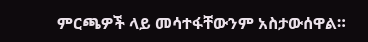ምርጫዎች ላይ መሳተፋቸውንም አስታውሰዋል።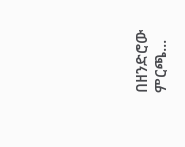በዘንድሮው ምርጫ...